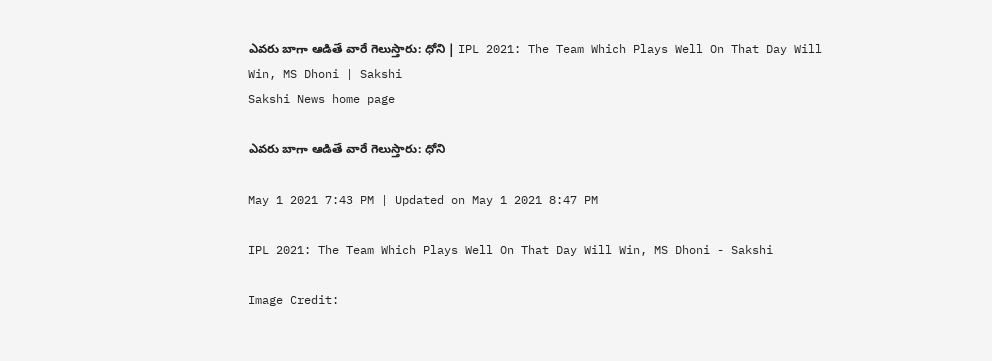ఎవరు బాగా ఆడితే వారే గెలుస్తారు: ధోని | IPL 2021: The Team Which Plays Well On That Day Will Win, MS Dhoni | Sakshi
Sakshi News home page

ఎవరు బాగా ఆడితే వారే గెలుస్తారు: ధోని

May 1 2021 7:43 PM | Updated on May 1 2021 8:47 PM

IPL 2021: The Team Which Plays Well On That Day Will Win, MS Dhoni - Sakshi

Image Credit: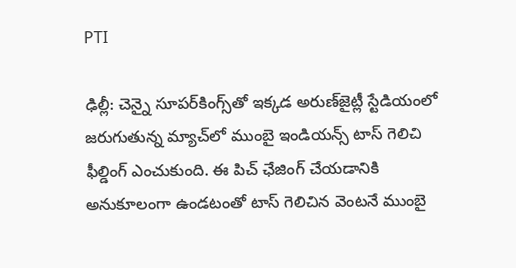PTI

ఢిల్లీ: చెన్నై సూపర్‌కింగ్స్‌తో ఇక్కడ అరుణ్‌జైట్లీ స్టేడియంలో జరుగుతున్న మ్యాచ్‌లో ముంబై ఇండియన్స్‌ టాస్‌ గెలిచి ఫీల్డింగ్‌ ఎంచుకుంది. ఈ పిచ్‌ ఛేజింగ్‌ చేయడానికి అనుకూలంగా ఉండటంతో టాస్‌ గెలిచిన వెంటనే ముంబై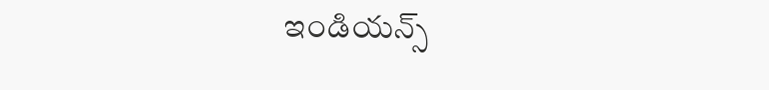ఇండియన్స్‌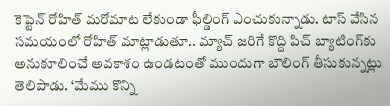కెప్టెన్‌ రోహిత్‌ మరోమాట లేకుండా ఫీల్డింగ్‌ ఎంచుకున్నాడు. టాస్‌ వేసిన సమయంలో రోహిత్‌ మాట్లాడుతూ.. మ్యాచ్‌ జరిగే కొద్ది పిచ్‌ బ్యాటింగ్‌కు అనుకూలించే అవకాశం ఉండటంతో ముందుగా బౌలింగ్‌ తీసుకున్నట్లు తెలిపాడు. ‘మేము కొన్ని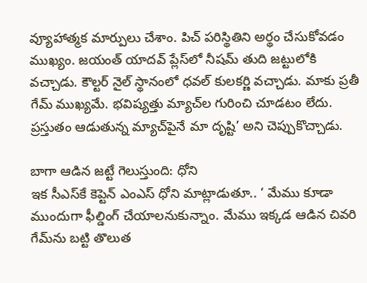వ్యూహాత్మక మార్పులు చేశాం. పిచ్‌ పరిస్థితిని అర్థం చేసుకోవడం ముఖ్యం. జయంత్‌ యాదవ్‌ ప్లేస్‌లో నీషమ్‌ తుది జట్టులోకి వచ్చాడు. కౌల్టర్‌ నైల్‌ స్థానంలో ధవల్‌ కులకర్ణి వచ్చాడు. మాకు ప్రతీ గేమ్‌ ముఖ్యమే. భవిష్యత్తు మ్యాచ్‌ల గురించి చూడటం లేదు. ప్రస్తుతం ఆడుతున్న మ్యాచ్‌పైనే మా దృష్టి’ అని చెప్పుకొచ్చాడు.

బాగా ఆడిన జట్టే గెలుస్తుంది: ధోని
ఇక సీఎస్‌కే కెప్టెన్‌ ఎంఎస్‌ ధోని మాట్లాడుతూ.. ‘ మేము కూడా ముందుగా ఫీల్డింగ్‌ చేయాలనుకున్నాం. మేము ఇక్కడ ఆడిన చివరి గేమ్‌ను బట్టి తొలుత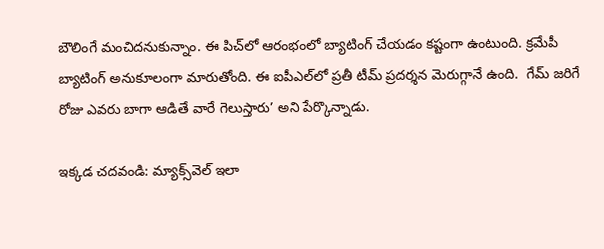బౌలింగే మంచిదనుకున్నాం. ఈ పిచ్‌లో ఆరంభంలో బ్యాటింగ్‌ చేయడం కష్టంగా ఉంటుంది. క్రమేపీ బ్యాటింగ్‌ అనుకూలంగా మారుతోంది. ఈ ఐపీఎల్‌లో ప్రతీ టీమ్‌ ప్రదర్శన మెరుగ్గానే ఉంది.  గేమ్‌ జరిగే రోజు ఎవరు బాగా ఆడితే వారే గెలుస్తారు’ అని పేర్కొన్నాడు.

ఇక్కడ చదవండి: మ్యాక్స్‌వెల్‌ ఇలా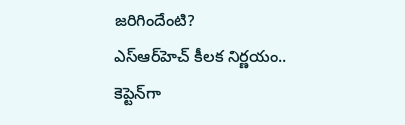జరిగిందేంటి?
ఎస్‌ఆర్‌హెచ్‌ కీలక నిర్ణయం.. కెప్టెన్‌గా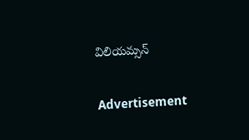విలియమ్సన్‌

Advertisement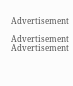Advertisement

Advertisement
Advertisement